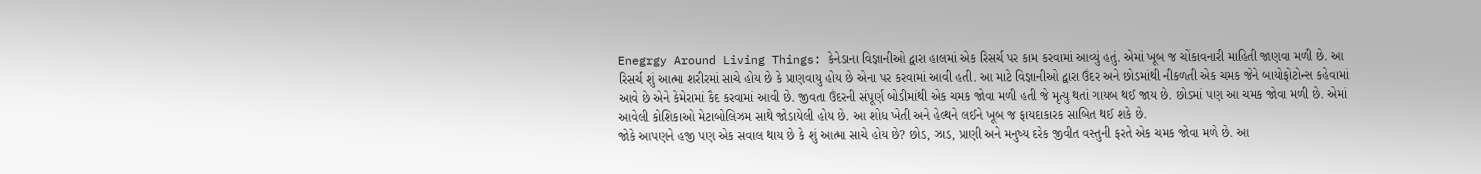Enegrgy Around Living Things: કેનેડાના વિજ્ઞાનીઓ દ્વારા હાલમાં એક રિસર્ચ પર કામ કરવામાં આવ્યું હતું. એમાં ખૂબ જ ચોંકાવનારી માહિતી જાણવા મળી છે. આ રિસર્ચ શું આત્મા શરીરમાં સાચે હોય છે કે પ્રાણવાયુ હોય છે એના પર કરવામાં આવી હતી. આ માટે વિજ્ઞાનીઓ દ્વારા ઉંદર અને છોડમાંથી નીકળતી એક ચમક જેને બાયોફોટોન્સ કહેવામાં આવે છે એને કેમેરામાં કૈદ કરવામાં આવી છે. જીવતા ઉંદરની સંપૂર્ણ બોડીમાંથી એક ચમક જોવા મળી હતી જે મૃત્યુ થતાં ગાયબ થઈ જાય છે. છોડમાં પણ આ ચમક જોવા મળી છે. એમાં આવેલી કોશિકાઓ મેટાબોલિઝમ સાથે જોડાયેલી હોય છે. આ શોધ ખેતી અને હેલ્થને લઈને ખૂબ જ ફાયદાકારક સાબિત થઈ શકે છે.
જોકે આપણને હજી પણ એક સવાલ થાય છે કે શું આત્મા સાચે હોય છે? છોડ, ઝાડ, પ્રાણી અને મનુષ્ય દરેક જીવીત વસ્તુની ફરતે એક ચમક જોવા મળે છે. આ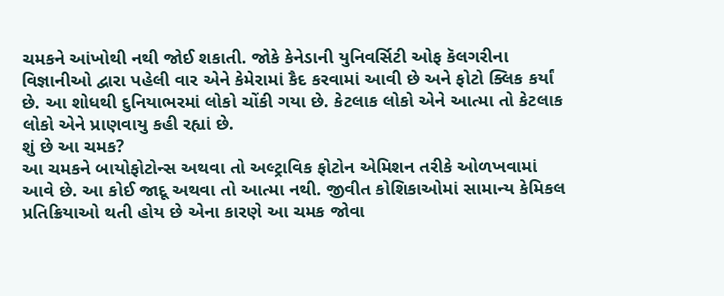ચમકને આંખોથી નથી જોઈ શકાતી. જોકે કેનેડાની યુનિવર્સિટી ઓફ કૅલગરીના વિજ્ઞાનીઓ દ્વારા પહેલી વાર એને કેમેરામાં કૈદ કરવામાં આવી છે અને ફોટો ક્લિક કર્યાં છે. આ શોધથી દુનિયાભરમાં લોકો ચોંકી ગયા છે. કેટલાક લોકો એને આત્મા તો કેટલાક લોકો એને પ્રાણવાયુ કહી રહ્યાં છે.
શું છે આ ચમક?
આ ચમકને બાયોફોટોન્સ અથવા તો અલ્ટ્રાવિક ફોટોન એમિશન તરીકે ઓળખવામાં આવે છે. આ કોઈ જાદૂ અથવા તો આત્મા નથી. જીવીત કોશિકાઓમાં સામાન્ય કેમિકલ પ્રતિક્રિયાઓ થતી હોય છે એના કારણે આ ચમક જોવા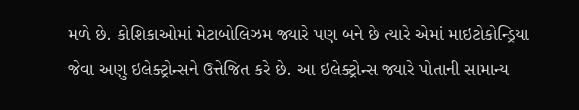મળે છે. કોશિકાઓમાં મેટાબોલિઝમ જ્યારે પણ બને છે ત્યારે એમાં માઇટોકોન્ડ્રિયા જેવા અણુ ઇલેક્ટ્રોન્સને ઉત્તેજિત કરે છે. આ ઇલેક્ટ્રોન્સ જ્યારે પોતાની સામાન્ય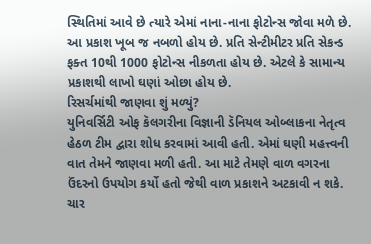સ્થિતિમાં આવે છે ત્યારે એમાં નાના-નાના ફોટોન્સ જોવા મળે છે. આ પ્રકાશ ખૂબ જ નબળો હોય છે. પ્રતિ સેન્ટીમીટર પ્રતિ સેકન્ડ ફક્ત 10થી 1000 ફોટોન્સ નીકળતા હોય છે. એટલે કે સામાન્ય પ્રકાશથી લાખો ઘણાં ઓછા હોય છે.
રિસર્ચમાંથી જાણવા શું મળ્યું?
યુનિવર્સિટી ઓફ કૅલગરીના વિજ્ઞાની ડૅનિયલ ઓબ્લાકના નેતૃત્વ હેઠળ ટીમ દ્વારા શોધ કરવામાં આવી હતી. એમાં ઘણી મહત્ત્વની વાત તેમને જાણવા મળી હતી. આ માટે તેમણે વાળ વગરના ઉંદરનો ઉપયોગ કર્યો હતો જેથી વાળ પ્રકાશને અટકાવી ન શકે. ચાર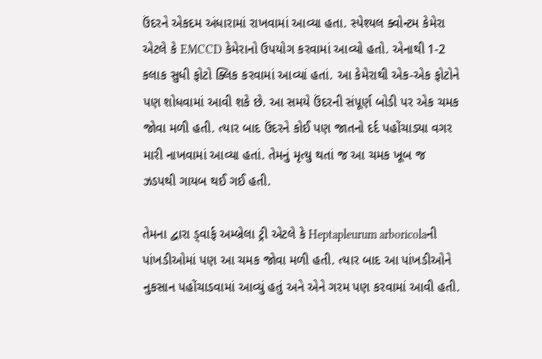ઉંદરને એકદમ અંધારામાં રાખવામાં આવ્યા હતા. સ્પેશ્યલ ક્વોન્ટમ કેમેરા એટલે કે EMCCD કેમેરાનો ઉપયોગ કરવામાં આવ્યો હતો. એનાથી 1-2 કલાક સુધી ફોટો ક્લિક કરવામાં આવ્યાં હતાં. આ કેમેરાથી એક-એક ફોટોને પણ શોધવામાં આવી શકે છે. આ સમયે ઉંદરની સંપૂર્ણ બોડી પર એક ચમક જોવા મળી હતી. ત્યાર બાદ ઉંદરને કોઈ પણ જાતનો દર્દ પહોંચાડ્યા વગર મારી નાખવામાં આવ્યા હતાં. તેમનું મૃત્યુ થતાં જ આ ચમક ખૂબ જ ઝડપથી ગાયબ થઈ ગઈ હતી.

તેમના દ્વારા ડ્વાર્ફ અમ્બ્રેલા ટ્રી એટલે કે Heptapleurum arboricolaની પાંખડીઓમાં પણ આ ચમક જોવા મળી હતી. ત્યાર બાદ આ પાંખડીઓને નુકસાન પહોંચાડવામાં આવ્યું હતું અને એને ગરમ પણ કરવામાં આવી હતી.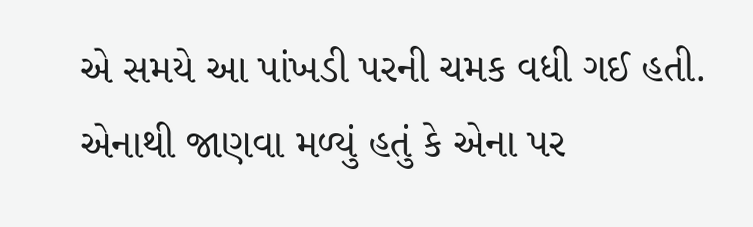એ સમયે આ પાંખડી પરની ચમક વધી ગઈ હતી. એનાથી જાણવા મળ્યું હતું કે એના પર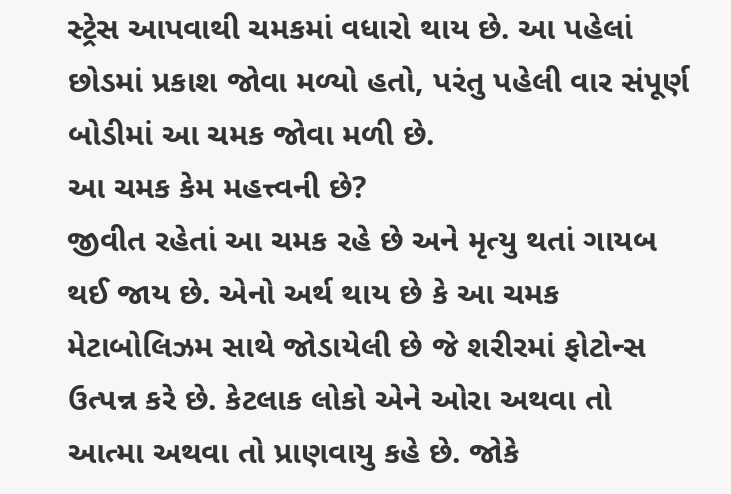સ્ટ્રેસ આપવાથી ચમકમાં વધારો થાય છે. આ પહેલાં છોડમાં પ્રકાશ જોવા મળ્યો હતો, પરંતુ પહેલી વાર સંપૂર્ણ બોડીમાં આ ચમક જોવા મળી છે.
આ ચમક કેમ મહત્ત્વની છે?
જીવીત રહેતાં આ ચમક રહે છે અને મૃત્યુ થતાં ગાયબ થઈ જાય છે. એનો અર્થ થાય છે કે આ ચમક મેટાબોલિઝમ સાથે જોડાયેલી છે જે શરીરમાં ફોટોન્સ ઉત્પન્ન કરે છે. કેટલાક લોકો એને ઓરા અથવા તો આત્મા અથવા તો પ્રાણવાયુ કહે છે. જોકે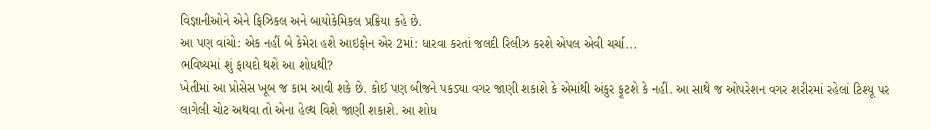વિજ્ઞાનીઓને એને ફિઝિકલ અને બાયોકેમિકલ પ્રક્રિયા કહે છે.
આ પણ વાંચો: એક નહીં બે કેમેરા હશે આઇફોન એર 2માં: ધારવા કરતાં જલદી રિલીઝ કરશે એપલ એવી ચર્ચા...
ભવિષ્યમાં શું ફાયદો થશે આ શોધથી?
ખેતીમાં આ પ્રોસેસ ખૂબ જ કામ આવી શકે છે. કોઈ પણ બીજને પકડ્યા વગર જાણી શકાશે કે એમાંથી અંકુર ફૂટશે કે નહીં. આ સાથે જ ઓપરેશન વગર શરીરમાં રહેલાં ટિશ્યૂ પર લાગેલી ચોટ અથવા તો એના હેલ્થ વિશે જાણી શકાશે. આ શોધ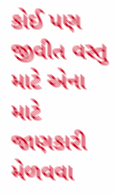કોઈ પણ જીવીત વસ્તુ માટે એના માટે જાણકારી મેળવવા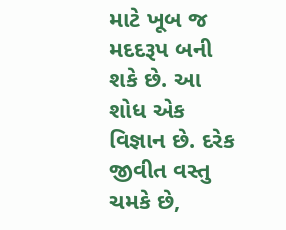માટે ખૂબ જ મદદરૂપ બની શકે છે. આ શોધ એક વિજ્ઞાન છે. દરેક જીવીત વસ્તુ ચમકે છે,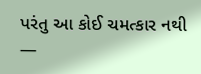પરંતુ આ કોઈ ચમત્કાર નથી —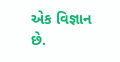એક વિજ્ઞાન છે.